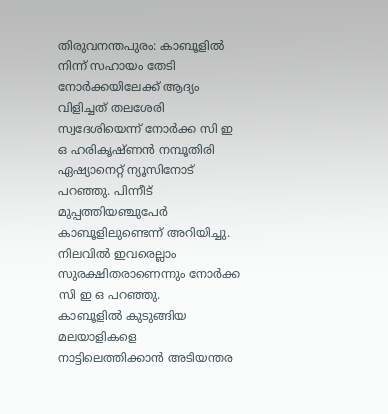തിരുവനന്തപുരം: കാബൂളിൽ നിന്ന് സഹായം തേടി നോർക്കയിലേക്ക് ആദ്യം വിളിച്ചത് തലശേരി സ്വദേശിയെന്ന് നോർക്ക സി ഇ ഒ ഹരികൃഷ്ണൻ നമ്പൂതിരി ഏഷ്യാനെറ്റ് ന്യൂസിനോട് പറഞ്ഞു. പിന്നീട് മുപ്പത്തിയഞ്ചുപേർ കാബൂളിലുണ്ടെന്ന് അറിയിച്ചു. നിലവിൽ ഇവരെല്ലാം സുരക്ഷിതരാണെന്നും നോർക്ക സി ഇ ഒ പറഞ്ഞു.
കാബൂളിൽ കുടുങ്ങിയ മലയാളികളെ നാട്ടിലെത്തിക്കാൻ അടിയന്തര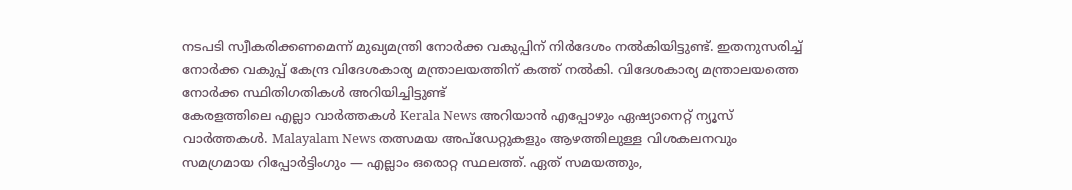നടപടി സ്വീകരിക്കണമെന്ന് മുഖ്യമന്ത്രി നോർക്ക വകുപ്പിന് നിർദേശം നൽകിയിട്ടുണ്ട്. ഇതനുസരിച്ച് നോർക്ക വകുപ്പ് കേന്ദ്ര വിദേശകാര്യ മന്ത്രാലയത്തിന് കത്ത് നൽകി. വിദേശകാര്യ മന്ത്രാലയത്തെ നോർക്ക സ്ഥിതിഗതികൾ അറിയിച്ചിട്ടുണ്ട്
കേരളത്തിലെ എല്ലാ വാർത്തകൾ Kerala News അറിയാൻ എപ്പോഴും ഏഷ്യാനെറ്റ് ന്യൂസ് വാർത്തകൾ. Malayalam News തത്സമയ അപ്ഡേറ്റുകളും ആഴത്തിലുള്ള വിശകലനവും സമഗ്രമായ റിപ്പോർട്ടിംഗും — എല്ലാം ഒരൊറ്റ സ്ഥലത്ത്. ഏത് സമയത്തും,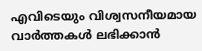എവിടെയും വിശ്വസനീയമായ വാർത്തകൾ ലഭിക്കാൻ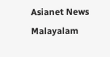Asianet News Malayalam